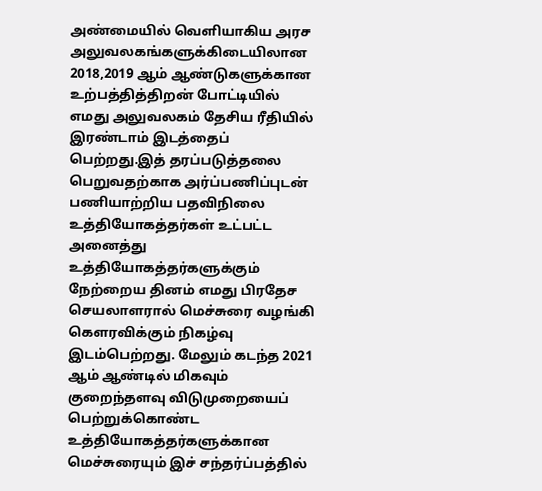அண்மையில் வெளியாகிய அரச அலுவலகங்களுக்கிடையிலான 2018,2019 ஆம் ஆண்டுகளுக்கான உற்பத்தித்திறன் போட்டியில் எமது அலுவலகம் தேசிய ரீதியில் இரண்டாம் இடத்தைப் பெற்றது.இத் தரப்படுத்தலை பெறுவதற்காக அர்ப்பணிப்புடன் பணியாற்றிய பதவிநிலை உத்தியோகத்தர்கள் உட்பட்ட அனைத்து உத்தியோகத்தர்களுக்கும் நேற்றைய தினம் எமது பிரதேச செயலாளரால் மெச்சுரை வழங்கி கௌரவிக்கும் நிகழ்வு இடம்பெற்றது. மேலும் கடந்த 2021 ஆம் ஆண்டில் மிகவும் குறைந்தளவு விடுமுறையைப் பெற்றுக்கொண்ட உத்தியோகத்தர்களுக்கான மெச்சுரையும் இச் சந்தர்ப்பத்தில்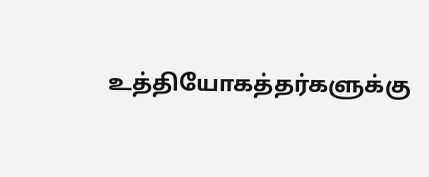உத்தியோகத்தர்களுக்கு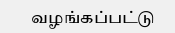வழங்கப்பட்டு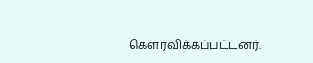கௌரவிக்கப்பட்டனர்.